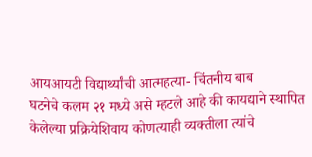आयआयटी विद्यार्थ्यांची आत्महत्या- चिंतनीय बाब
घटनेचे कलम २१ मध्ये असे म्हटले आहे की कायद्याने स्थापित केलेल्या प्रक्रियेशिवाय कोणत्याही व्यक्तीला त्यांचे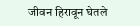जीवन हिरावून घेतले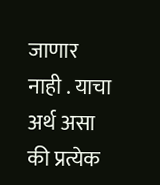जाणार नाही . याचा अर्थ असा की प्रत्येक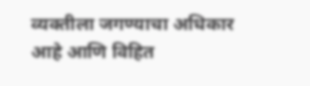व्यक्तीला जगण्याचा अधिकार आहे आणि विहित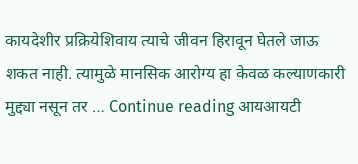कायदेशीर प्रक्रियेशिवाय त्याचे जीवन हिरावून घेतले जाऊ शकत नाही. त्यामुळे मानसिक आरोग्य हा केवळ कल्याणकारी मुद्द्या नसून तर … Continue reading आयआयटी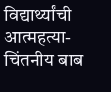विद्यार्थ्यांची आत्महत्या- चिंतनीय बाब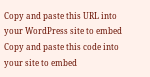Copy and paste this URL into your WordPress site to embed
Copy and paste this code into your site to embed